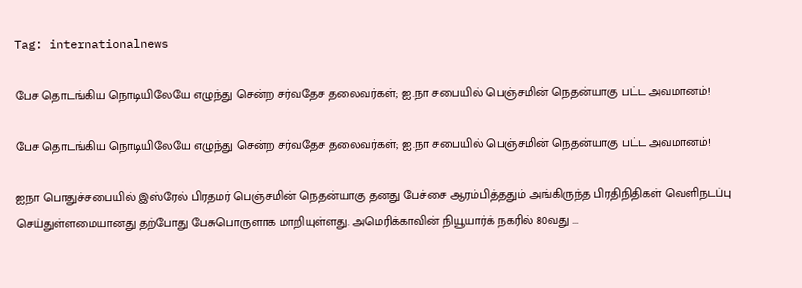Tag: internationalnews

பேச தொடங்கிய நொடியிலேயே எழுந்து சென்ற சர்வதேச தலைவர்கள்; ஐ.நா சபையில் பெஞ்சமின் நெதன்யாகு பட்ட அவமானம்!

பேச தொடங்கிய நொடியிலேயே எழுந்து சென்ற சர்வதேச தலைவர்கள்; ஐ.நா சபையில் பெஞ்சமின் நெதன்யாகு பட்ட அவமானம்!

ஐநா பொதுச்சபையில் இஸ்ரேல் பிரதமர் பெஞ்சமின் நெதன்யாகு தனது பேச்சை ஆரம்பித்ததும் அங்கிருந்த பிரதிநிதிகள் வெளிநடப்பு செய்துள்ளமையானது தற்போது பேசுபொருளாக மாறியுள்ளது. அமெரிக்காவின் நியூயார்க் நகரில் 80வது ...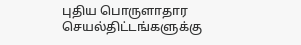புதிய பொருளாதார செயல்திட்டங்களுக்கு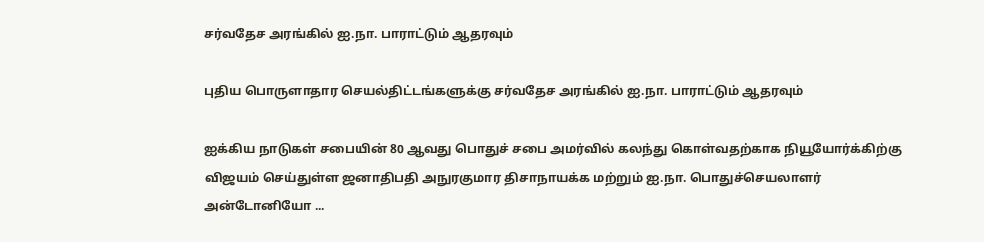சர்வதேச அரங்கில் ஐ.நா. பாராட்டும் ஆதரவும்

புதிய பொருளாதார செயல்திட்டங்களுக்கு சர்வதேச அரங்கில் ஐ.நா. பாராட்டும் ஆதரவும்

ஐக்கிய நாடுகள் சபையின் 80 ஆவது பொதுச் சபை அமர்வில் கலந்து கொள்வதற்காக நியூயோர்க்கிற்கு விஜயம் செய்துள்ள ஜனாதிபதி அநுரகுமார திசாநாயக்க மற்றும் ஐ.நா. பொதுச்செயலாளர் அன்டோனியோ ...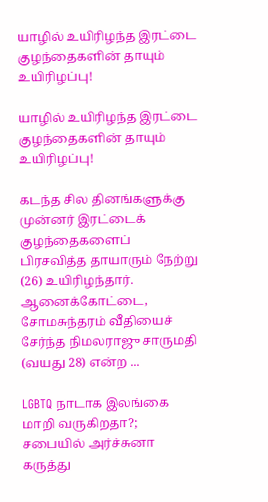யாழில் உயிரிழந்த இரட்டை குழந்தைகளின் தாயும் உயிரிழப்பு!

யாழில் உயிரிழந்த இரட்டை குழந்தைகளின் தாயும் உயிரிழப்பு!

கடந்த சில தினங்களுக்கு முன்னர் இரட்டைக் குழந்தைகளைப் பிரசவித்த தாயாரும் நேற்று (26) உயிரிழந்தார். ஆனைக்கோட்டை, சோமசுந்தரம் வீதியைச் சேர்ந்த நிமலராஜு சாருமதி (வயது 28) என்ற ...

LGBTQ நாடாக இலங்கை மாறி வருகிறதா?; சபையில் அர்ச்சுனா கருத்து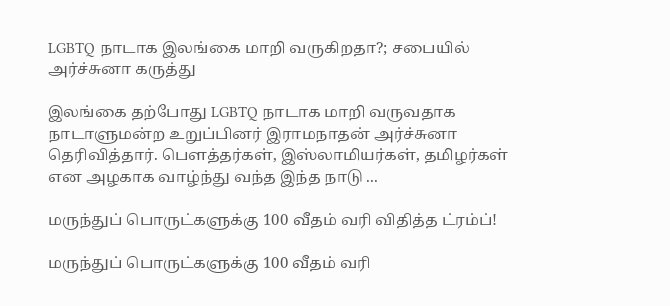LGBTQ நாடாக இலங்கை மாறி வருகிறதா?; சபையில் அர்ச்சுனா கருத்து

இலங்கை தற்போது LGBTQ நாடாக மாறி வருவதாக நாடாளுமன்ற உறுப்பினர் இராமநாதன் அர்ச்சுனா தெரிவித்தார். பௌத்தர்கள், இஸ்லாமியர்கள், தமிழர்கள் என அழகாக வாழ்ந்து வந்த இந்த நாடு ...

மருந்துப் பொருட்களுக்கு 100 வீதம் வரி விதித்த ட்ரம்ப்!

மருந்துப் பொருட்களுக்கு 100 வீதம் வரி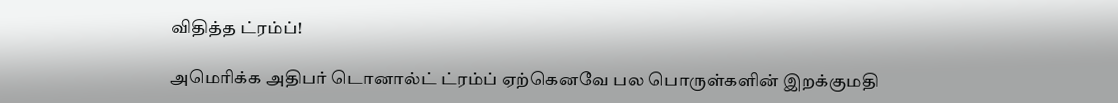விதித்த ட்ரம்ப்!

அமெரிக்க அதிபர் டொனால்ட் ட்ரம்ப் ஏற்கெனவே பல பொருள்களின் இறக்குமதி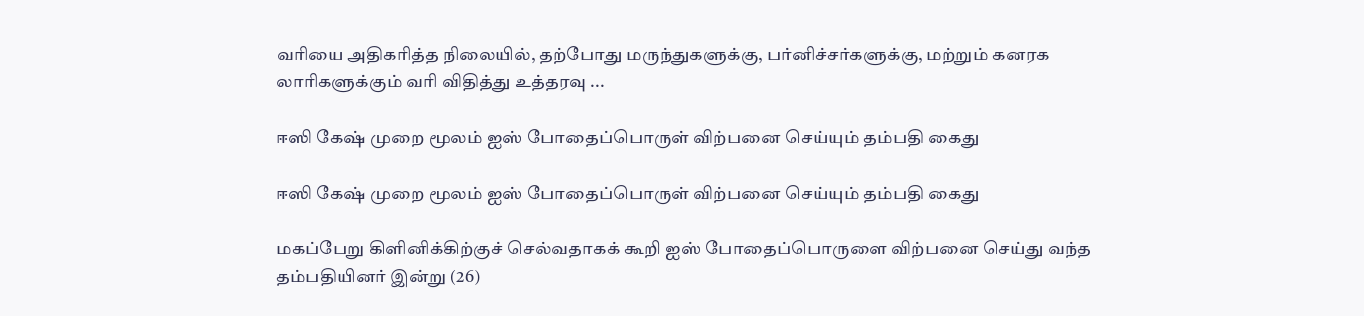வரியை அதிகரித்த நிலையில், தற்போது மருந்துகளுக்கு, பர்னிச்சர்களுக்கு, மற்றும் கனரக லாரிகளுக்கும் வரி விதித்து உத்தரவு ...

ஈஸி கேஷ் முறை மூலம் ஐஸ் போதைப்பொருள் விற்பனை செய்யும் தம்பதி கைது

ஈஸி கேஷ் முறை மூலம் ஐஸ் போதைப்பொருள் விற்பனை செய்யும் தம்பதி கைது

மகப்பேறு கிளினிக்கிற்குச் செல்வதாகக் கூறி ஐஸ் போதைப்பொருளை விற்பனை செய்து வந்த தம்பதியினர் இன்று (26)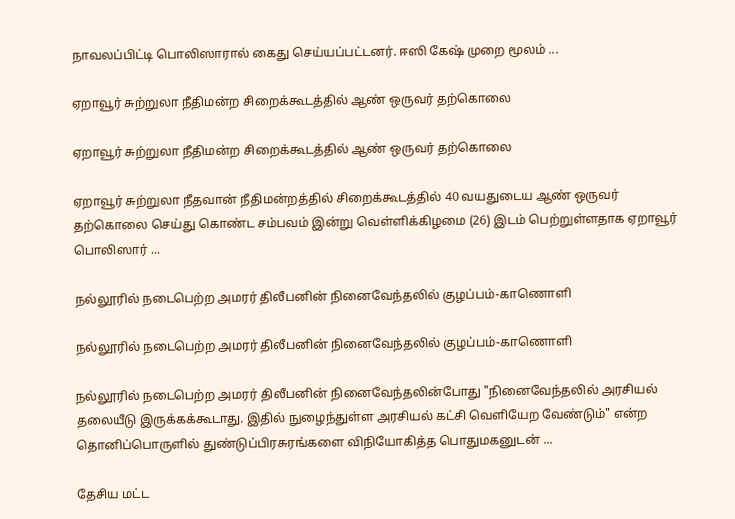நாவலப்பிட்டி பொலிஸாரால் கைது செய்யப்பட்டனர். ஈஸி கேஷ் முறை மூலம் ...

ஏறாவூர் சுற்றுலா நீதிமன்ற சிறைக்கூடத்தில் ஆண் ஒருவர் தற்கொலை

ஏறாவூர் சுற்றுலா நீதிமன்ற சிறைக்கூடத்தில் ஆண் ஒருவர் தற்கொலை

ஏறாவூர் சுற்றுலா நீதவான் நீதிமன்றத்தில் சிறைக்கூடத்தில் 40 வயதுடைய ஆண் ஒருவர் தற்கொலை செய்து கொண்ட சம்பவம் இன்று வெள்ளிக்கிழமை (26) இடம் பெற்றுள்ளதாக ஏறாவூர் பொலிஸார் ...

நல்லூரில் நடைபெற்ற அமரர் திலீபனின் நினைவேந்தலில் குழப்பம்-காணொளி

நல்லூரில் நடைபெற்ற அமரர் திலீபனின் நினைவேந்தலில் குழப்பம்-காணொளி

நல்லூரில் நடைபெற்ற அமரர் திலீபனின் நினைவேந்தலின்போது "நினைவேந்தலில் அரசியல் தலையீடு இருக்கக்கூடாது. இதில் நுழைந்துள்ள அரசியல் கட்சி வெளியேற வேண்டும்" என்ற தொனிப்பொருளில் துண்டுப்பிரசுரங்களை விநியோகித்த பொதுமகனுடன் ...

தேசிய மட்ட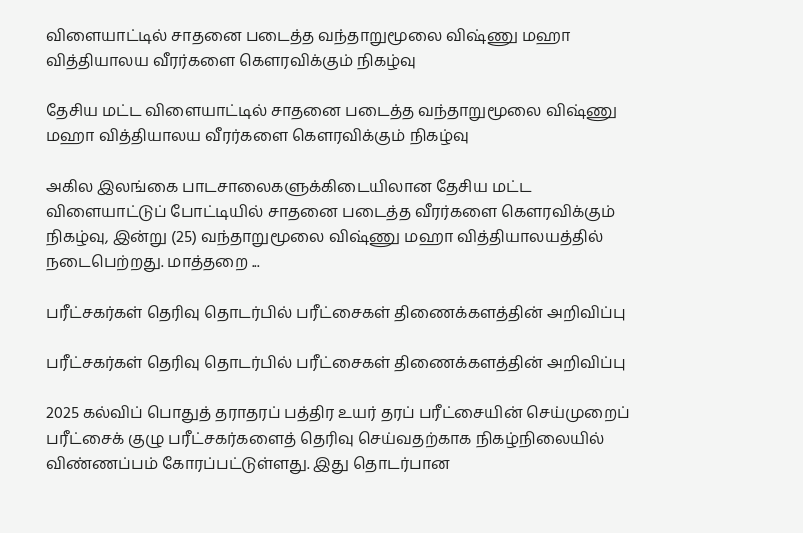விளையாட்டில் சாதனை படைத்த வந்தாறுமூலை விஷ்ணு மஹா வித்தியாலய வீரர்களை கௌரவிக்கும் நிகழ்வு

தேசிய மட்ட விளையாட்டில் சாதனை படைத்த வந்தாறுமூலை விஷ்ணு மஹா வித்தியாலய வீரர்களை கௌரவிக்கும் நிகழ்வு

அகில இலங்கை பாடசாலைகளுக்கிடையிலான தேசிய மட்ட விளையாட்டுப் போட்டியில் சாதனை படைத்த வீரர்களை கௌரவிக்கும் நிகழ்வு, இன்று (25) வந்தாறுமூலை விஷ்ணு மஹா வித்தியாலயத்தில் நடைபெற்றது. மாத்தறை ...

பரீட்சகர்கள் தெரிவு தொடர்பில் பரீட்சைகள் திணைக்களத்தின் அறிவிப்பு

பரீட்சகர்கள் தெரிவு தொடர்பில் பரீட்சைகள் திணைக்களத்தின் அறிவிப்பு

2025 கல்விப் பொதுத் தராதரப் பத்திர உயர் தரப் பரீட்சையின் செய்முறைப் பரீட்சைக் குழு பரீட்சகர்களைத் தெரிவு செய்வதற்காக நிகழ்நிலையில் விண்ணப்பம் கோரப்பட்டுள்ளது. இது தொடர்பான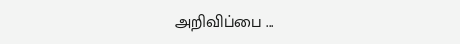அறிவிப்பை ...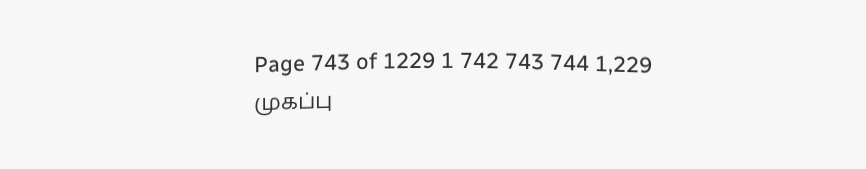Page 743 of 1229 1 742 743 744 1,229
முகப்பு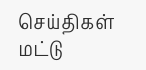செய்திகள்
மட்டு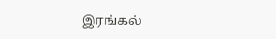இரங்கல்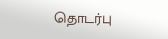தொடர்பு